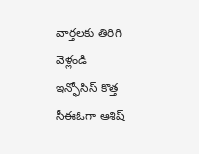వార్తలకు తిరిగి వెళ్లండి
ఇన్ఫోసిస్ కొత్త సీఈఓగా ఆశిష్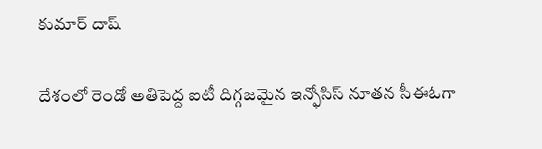కుమార్ దాష్

దేశంలో రెండో అతిపెద్ద ఐటీ దిగ్గజమైన ఇన్ఫోసిస్ నూతన సీఈఓగా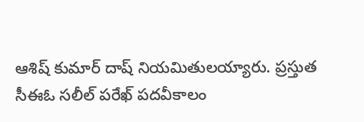ఆశిష్ కుమార్ దాష్ నియమితులయ్యారు. ప్రస్తుత సీఈఓ సలీల్ పరేఖ్ పదవీకాలం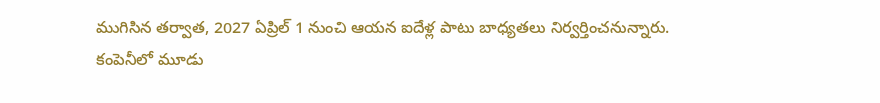ముగిసిన తర్వాత, 2027 ఏప్రిల్ 1 నుంచి ఆయన ఐదేళ్ల పాటు బాధ్యతలు నిర్వర్తించనున్నారు.
కంపెనీలో మూడు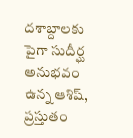దశాబ్దాలకు పైగా సుదీర్ఘ అనుభవం ఉన్న ఆశిష్, ప్రస్తుతం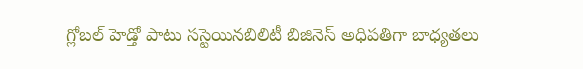గ్లోబల్ హెడ్తో పాటు సస్టెయినబిలిటీ బిజినెస్ అధిపతిగా బాధ్యతలు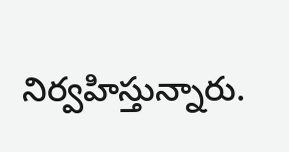నిర్వహిస్తున్నారు.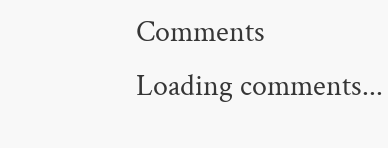Comments
Loading comments...